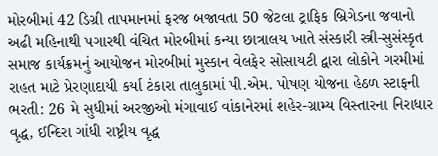મોરબીમાં 42 ડિગ્રી તાપમાનમાં ફરજ બજાવતા 50 જેટલા ટ્રાફિક બ્રિગેડના જવાનો અઢી મહિનાથી પગારથી વંચિત મોરબીમાં કન્યા છાત્રાલય ખાતે સંસ્કારી સ્ત્રી-સુસંસ્કૃત સમાજ કાર્યક્રમનું આયોજન મોરબીમાં મુસ્કાન વેલફેર સોસાયટી દ્વારા લોકોને ગરમીમાં રાહત માટે પ્રેરણાદાયી કર્યા ટંકારા તાલુકામાં પી.એમ. પોષણ યોજના હેઠળ સ્ટાફની ભરતી: 26 મે સુધીમાં અરજીઓ મંગાવાઈ વાંકાનેરમાં શહેર-ગ્રામ્ય વિસ્તારના નિરાધાર વૃદ્ધ, ઈન્દિરા ગાંધી રાષ્ટ્રીય વૃદ્ધ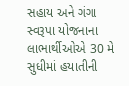સહાય અને ગંગા સ્વરૂપા યોજનાના લાભાર્થીઓએ 30 મે સુધીમાં હયાતીની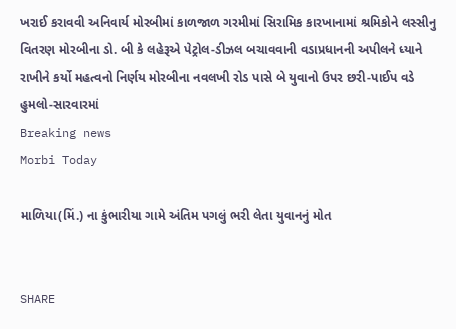ખરાઈ કરાવવી અનિવાર્ય મોરબીમાં કાળજાળ ગરમીમાં સિરામિક કારખાનામાં શ્રમિકોને લસ્સીનુ વિતરણ મોરબીના ડો. બી કે લહેરૂએ પેટ્રોલ-ડીઝલ બચાવવાની વડાપ્રધાનની અપીલને ધ્યાને રાખીને કર્યો મહત્વનો નિર્ણય મોરબીના નવલખી રોડ પાસે બે યુવાનો ઉપર છરી-પાઈપ વડે હુમલો-સારવારમાં
Breaking news
Morbi Today

માળિયા(મિં.) ના કુંભારીયા ગામે અંતિમ પગલું ભરી લેતા યુવાનનું મોત


SHARE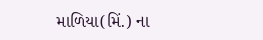માળિયા(મિં.) ના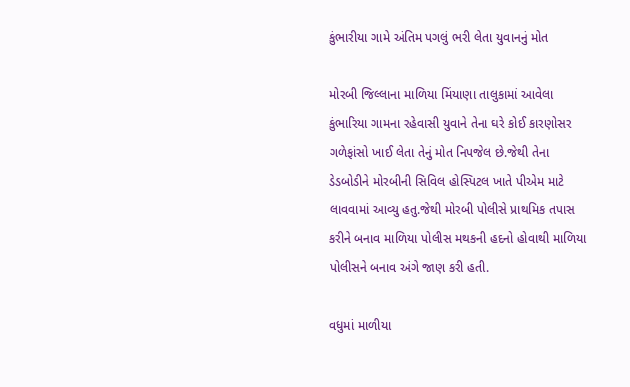કુંભારીયા ગામે અંતિમ પગલું ભરી લેતા યુવાનનું મોત

મોરબી જિલ્લાના માળિયા મિંયાણા તાલુકામાં આવેલા કુંભારિયા ગામના રહેવાસી યુવાને તેના ઘરે કોઈ કારણોસર ગળેફાંસો ખાઈ લેતા તેનું મોત નિપજેલ છે.જેથી તેના ડેડબોડીને મોરબીની સિવિલ હોસ્પિટલ ખાતે પીએમ માટે લાવવામાં આવ્યુ હતુ.જેથી મોરબી પોલીસે પ્રાથમિક તપાસ કરીને બનાવ માળિયા પોલીસ મથકની હદનો હોવાથી માળિયા પોલીસને બનાવ અંગે જાણ કરી હતી.

વધુમાં માળીયા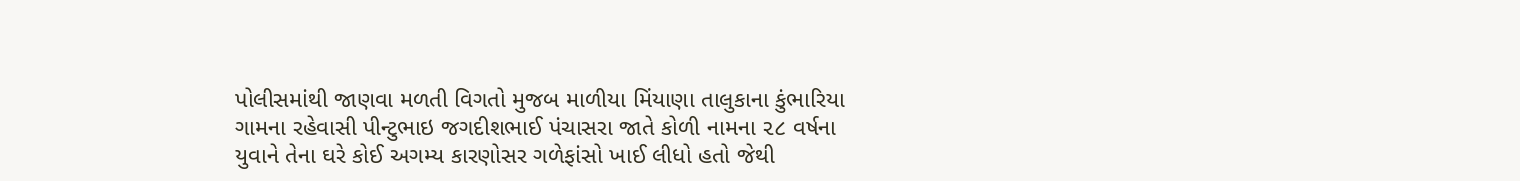પોલીસમાંથી જાણવા મળતી વિગતો મુજબ માળીયા મિંયાણા તાલુકાના કુંભારિયા ગામના રહેવાસી પીન્ટુભાઇ જગદીશભાઈ પંચાસરા જાતે કોળી નામના ૨૮ વર્ષના યુવાને તેના ઘરે કોઈ અગમ્ય કારણોસર ગળેફાંસો ખાઈ લીધો હતો જેથી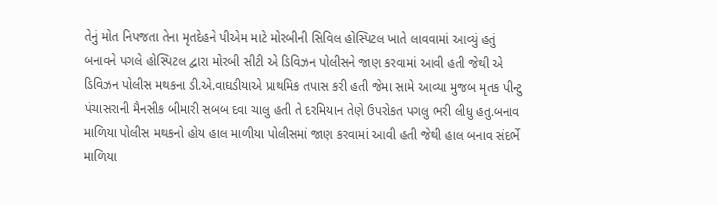તેનું મોત નિપજતા તેના મૃતદેહને પીએમ માટે મોરબીની સિવિલ હોસ્પિટલ ખાતે લાવવામાં આવ્યું હતું બનાવને પગલે હોસ્પિટલ દ્વારા મોરબી સીટી એ ડિવિઝન પોલીસને જાણ કરવામાં આવી હતી જેથી એ ડિવિઝન પોલીસ મથકના ડી.એ.વાઘડીયાએ પ્રાથમિક તપાસ કરી હતી જેમા સામે આવ્યા મુજબ મૃતક પીન્ટુ પંચાસરાની મૈનસીક બીમારી સબબ દવા ચાલુ હતી તે દરમિયાન તેણે ઉપરોકત પગલુ ભરી લીધુ હતુ.બનાવ માળિયા પોલીસ મથકનો હોય હાલ માળીયા પોલીસમાં જાણ કરવામાં આવી હતી જેથી હાલ બનાવ સંદર્ભે માળિયા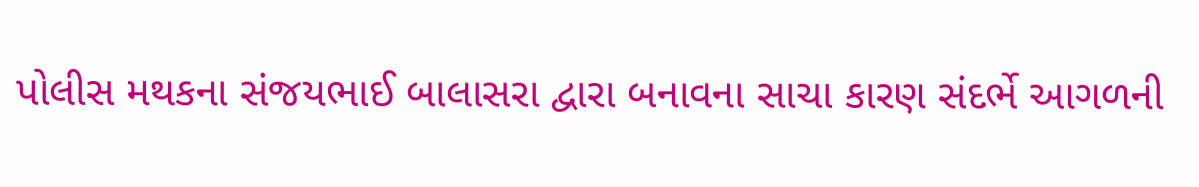પોલીસ મથકના સંજયભાઈ બાલાસરા દ્વારા બનાવના સાચા કારણ સંદર્ભે આગળની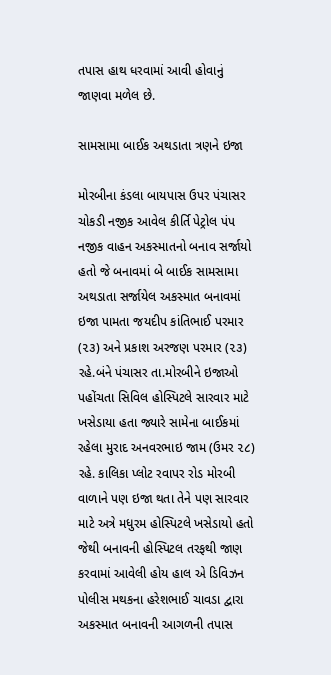તપાસ હાથ ધરવામાં આવી હોવાનું જાણવા મળેલ છે.

સામસામા બાઈક અથડાતા ત્રણને ઇજા

મોરબીના કંડલા બાયપાસ ઉપર પંચાસર ચોકડી નજીક આવેલ કીર્તિ પેટ્રોલ પંપ નજીક વાહન અકસ્માતનો બનાવ સર્જાયો હતો જે બનાવમાં બે બાઈક સામસામા અથડાતા સર્જાયેલ અકસ્માત બનાવમાં ઇજા પામતા જયદીપ કાંતિભાઈ પરમાર (૨૩) અને પ્રકાશ અરજણ પરમાર (૨૩) રહે.બંને પંચાસર તા.મોરબીને ઇજાઓ પહોંચતા સિવિલ હોસ્પિટલે સારવાર માટે ખસેડાયા હતા જ્યારે સામેના બાઈકમાં રહેલા મુરાદ અનવરભાઇ જામ (ઉમર ૨૮) રહે. કાલિકા પ્લોટ રવાપર રોડ મોરબી વાળાને પણ ઇજા થતા તેને પણ સારવાર માટે અત્રે મધુરમ હોસ્પિટલે ખસેડાયો હતો જેથી બનાવની હોસ્પિટલ તરફથી જાણ કરવામાં આવેલી હોય હાલ એ ડિવિઝન પોલીસ મથકના હરેશભાઈ ચાવડા દ્વારા અકસ્માત બનાવની આગળની તપાસ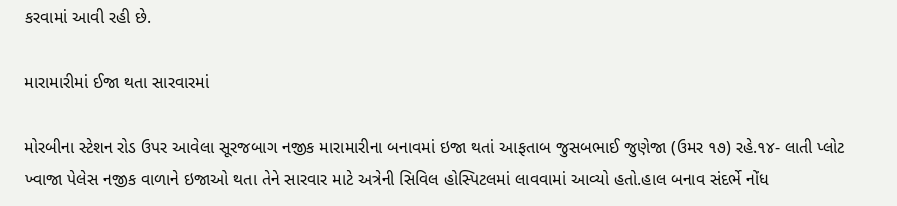કરવામાં આવી રહી છે.

મારામારીમાં ઈજા થતા સારવારમાં

મોરબીના સ્ટેશન રોડ ઉપર આવેલા સૂરજબાગ નજીક મારામારીના બનાવમાં ઇજા થતાં આફતાબ જુસબભાઈ જુણેજા (ઉમર ૧૭) રહે.૧૪- લાતી પ્લોટ ખ્વાજા પેલેસ નજીક વાળાને ઇજાઓ થતા તેને સારવાર માટે અત્રેની સિવિલ હોસ્પિટલમાં લાવવામાં આવ્યો હતો.હાલ બનાવ સંદર્ભે નોંધ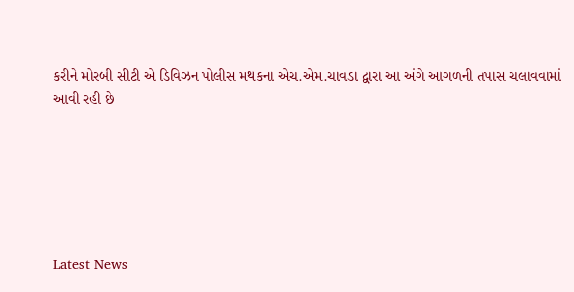કરીને મોરબી સીટી એ ડિવિઝન પોલીસ મથકના એચ.એમ.ચાવડા દ્વારા આ અંગે આગળની તપાસ ચલાવવામાં આવી રહી છે






Latest News